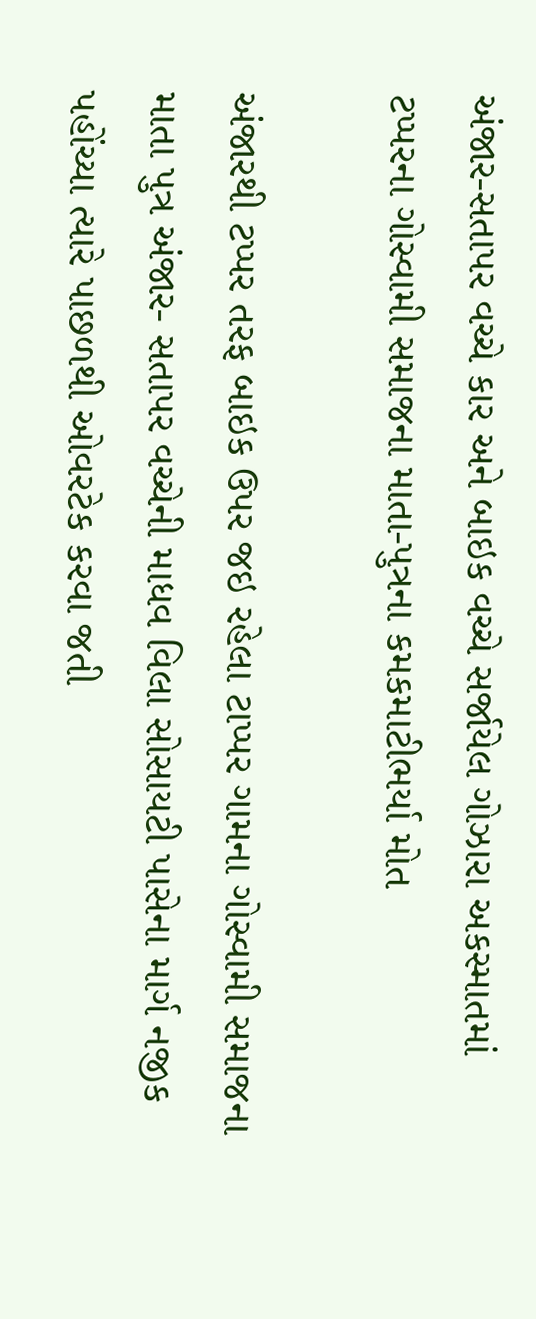અંજાર-સતાપર વચ્ચે કાર અને બાઇક વચ્ચે સર્જાયેલ ગોઝારા અકસ્માતમાં ટપ્પરના ગોસ્વામી સમાજના માતા-પુત્રના કમકમાટીભર્યા મોત

અંજારથી ટપ્પર તરફ બાઇક ઉપર જઇ રહેલા ટાપ્પર ગામના ગોસ્વામી સમાજના માતા પુત્ર અંજાર- સતાપર વચ્ચેની માધવ વિલા સોસાયટી પાસેના માર્ગ નજીક પહોંચ્યા ત્યારે પાછળથી ઓવરટેક કરવા જતી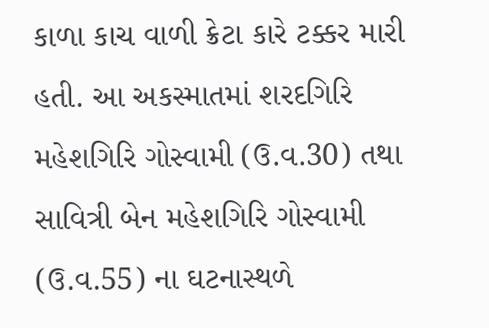કાળા કાચ વાળી ક્રેટા કારે ટક્કર મારી હતી. આ અકસ્માતમાં શરદગિરિ મહેશગિરિ ગોસ્વામી (ઉ.વ.30) તથા સાવિત્રી બેન મહેશગિરિ ગોસ્વામી (ઉ.વ.55) ના ઘટનાસ્થળે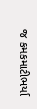જ કમકમાટીભર્યા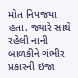મોત નિપજયા હતા. જ્યારે સાથે રહેલી નાની બાળકીને ગંભીર પ્રકારની ઇજા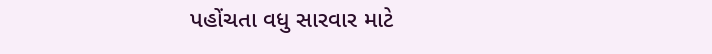પહોંચતા વધુ સારવાર માટે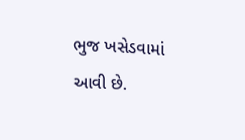ભુજ ખસેડવામાં આવી છે.